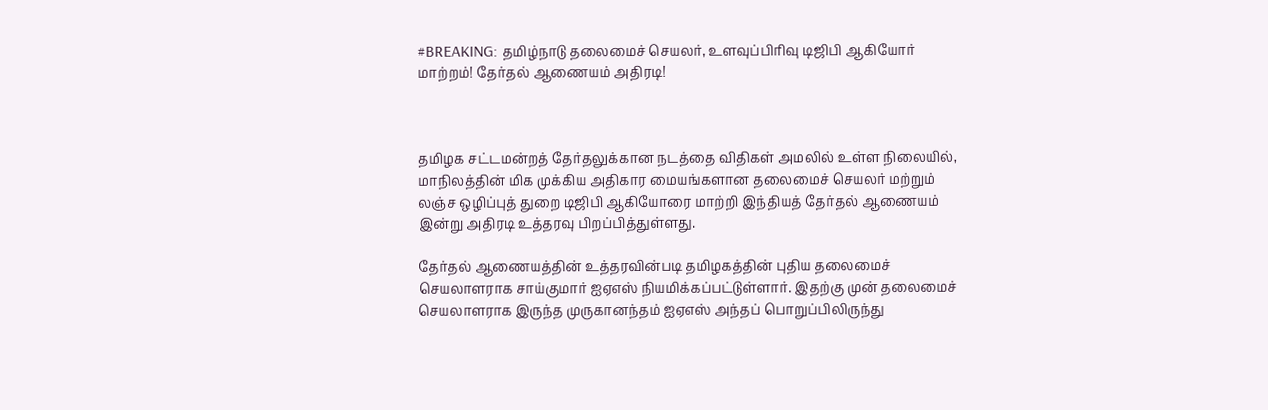#BREAKING: தமிழ்நாடு தலைமைச் செயலர், உளவுப்பிரிவு டிஜிபி ஆகியோர் மாற்றம்! தேர்தல் ஆணையம் அதிரடி!



தமிழக சட்டமன்றத் தேர்தலுக்கான நடத்தை விதிகள் அமலில் உள்ள நிலையில், மாநிலத்தின் மிக முக்கிய அதிகார மையங்களான தலைமைச் செயலர் மற்றும் லஞ்ச ஒழிப்புத் துறை டிஜிபி ஆகியோரை மாற்றி இந்தியத் தேர்தல் ஆணையம் இன்று அதிரடி உத்தரவு பிறப்பித்துள்ளது.

தேர்தல் ஆணையத்தின் உத்தரவின்படி தமிழகத்தின் புதிய தலைமைச் செயலாளராக சாய்குமார் ஐஏஎஸ் நியமிக்கப்பட்டுள்ளார். இதற்கு முன் தலைமைச் செயலாளராக இருந்த முருகானந்தம் ஐஏஎஸ் அந்தப் பொறுப்பிலிருந்து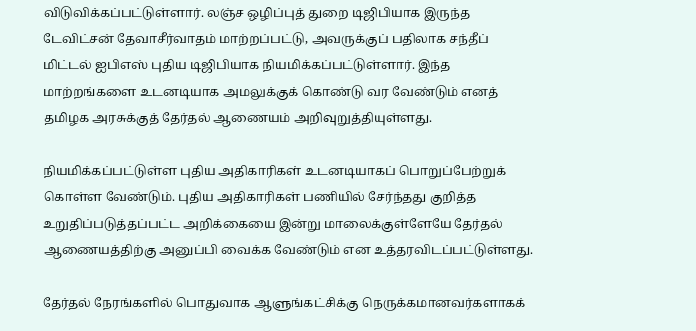விடுவிக்கப்பட்டுள்ளார். லஞ்ச ஒழிப்புத் துறை டிஜிபியாக இருந்த டேவிட்சன் தேவாசீர்வாதம் மாற்றப்பட்டு, அவருக்குப் பதிலாக சந்தீப் மிட்டல் ஐபிஎஸ் புதிய டிஜிபியாக நியமிக்கப்பட்டுள்ளார். இந்த மாற்றங்களை உடனடியாக அமலுக்குக் கொண்டு வர வேண்டும் எனத் தமிழக அரசுக்குத் தேர்தல் ஆணையம் அறிவுறுத்தியுள்ளது.

நியமிக்கப்பட்டுள்ள புதிய அதிகாரிகள் உடனடியாகப் பொறுப்பேற்றுக் கொள்ள வேண்டும். புதிய அதிகாரிகள் பணியில் சேர்ந்தது குறித்த உறுதிப்படுத்தப்பட்ட அறிக்கையை இன்று மாலைக்குள்ளேயே தேர்தல் ஆணையத்திற்கு அனுப்பி வைக்க வேண்டும் என உத்தரவிடப்பட்டுள்ளது.

தேர்தல் நேரங்களில் பொதுவாக ஆளுங்கட்சிக்கு நெருக்கமானவர்களாகக்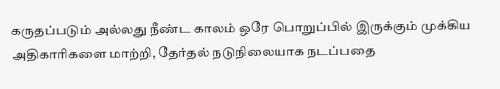கருதப்படும் அல்லது நீண்ட காலம் ஒரே பொறுப்பில் இருக்கும் முக்கிய அதிகாரிகளை மாற்றி, தேர்தல் நடுநிலையாக நடப்பதை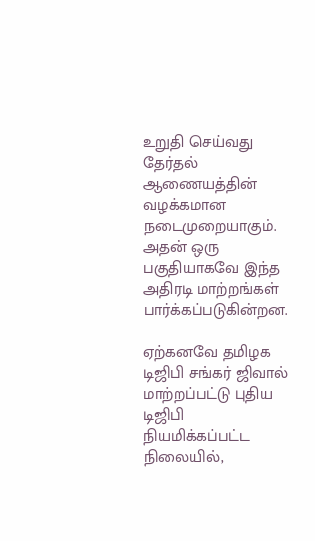உறுதி செய்வது தேர்தல் ஆணையத்தின் வழக்கமான நடைமுறையாகும். அதன் ஒரு பகுதியாகவே இந்த அதிரடி மாற்றங்கள் பார்க்கப்படுகின்றன.

ஏற்கனவே தமிழக டிஜிபி சங்கர் ஜிவால் மாற்றப்பட்டு புதிய டிஜிபி நியமிக்கப்பட்ட நிலையில்,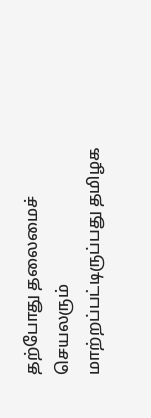தற்போது தலைமைச் செயலரும் மாற்றப்பட்டிருப்பது தமிழக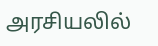அரசியலில்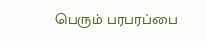பெரும் பரபரப்பை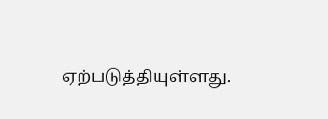ஏற்படுத்தியுள்ளது.